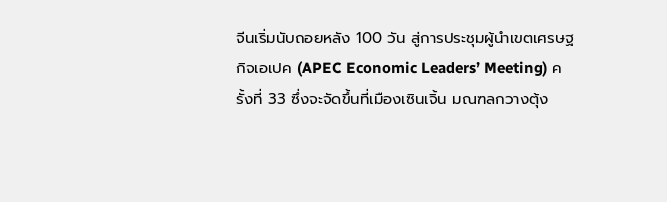จีนเริ่มนับถอยหลัง 100 วัน สู่การประชุมผู้นำเขตเศรษฐกิจเอเปค (APEC Economic Leaders’ Meeting) ครั้งที่ 33 ซึ่งจะจัดขึ้นที่เมืองเซินเจิ้น มณฑลกวางตุ้ง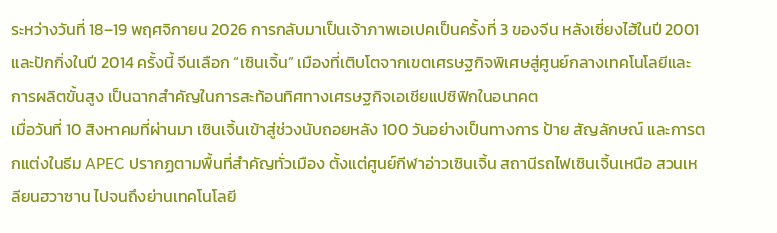ระหว่างวันที่ 18–19 พฤศจิกายน 2026 การกลับมาเป็นเจ้าภาพเอเปคเป็นครั้งที่ 3 ของจีน หลังเซี่ยงไฮ้ในปี 2001 และปักกิ่งในปี 2014 ครั้งนี้ จีนเลือก “เซินเจิ้น” เมืองที่เติบโตจากเขตเศรษฐกิจพิเศษสู่ศูนย์กลางเทคโนโลยีและการผลิตขั้นสูง เป็นฉากสำคัญในการสะท้อนทิศทางเศรษฐกิจเอเชียแปซิฟิกในอนาคต
เมื่อวันที่ 10 สิงหาคมที่ผ่านมา เซินเจิ้นเข้าสู่ช่วงนับถอยหลัง 100 วันอย่างเป็นทางการ ป้าย สัญลักษณ์ และการตกแต่งในธีม APEC ปรากฏตามพื้นที่สำคัญทั่วเมือง ตั้งแต่ศูนย์กีฬาอ่าวเซินเจิ้น สถานีรถไฟเซินเจิ้นเหนือ สวนเหลียนฮวาซาน ไปจนถึงย่านเทคโนโลยี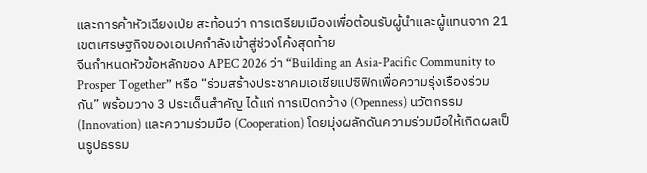และการค้าหัวเฉียงเป่ย สะท้อนว่า การเตรียมเมืองเพื่อต้อนรับผู้นำและผู้แทนจาก 21 เขตเศรษฐกิจของเอเปคกำลังเข้าสู่ช่วงโค้งสุดท้าย
จีนกำหนดหัวข้อหลักของ APEC 2026 ว่า “Building an Asia-Pacific Community to Prosper Together” หรือ “ร่วมสร้างประชาคมเอเชียแปซิฟิกเพื่อความรุ่งเรืองร่วมกัน” พร้อมวาง 3 ประเด็นสำคัญ ได้แก่ การเปิดกว้าง (Openness) นวัตกรรม (Innovation) และความร่วมมือ (Cooperation) โดยมุ่งผลักดันความร่วมมือให้เกิดผลเป็นรูปธรรม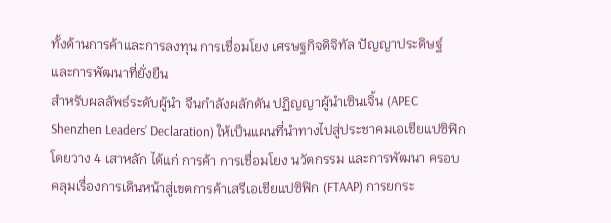ทั้งด้านการค้าและการลงทุน การเชื่อมโยง เศรษฐกิจดิจิทัล ปัญญาประดิษฐ์ และการพัฒนาที่ยั่งยืน
สำหรับผลลัพธ์ระดับผู้นำ จีนกำลังผลักดัน ปฏิญญาผู้นำเซินเจิ้น (APEC Shenzhen Leaders’ Declaration) ให้เป็นแผนที่นำทางไปสู่ประชาคมเอเชียแปซิฟิก โดยวาง 4 เสาหลัก ได้แก่ การค้า การเชื่อมโยง นวัตกรรม และการพัฒนา ครอบคลุมเรื่องการเดินหน้าสู่เขตการค้าเสรีเอเชียแปซิฟิก (FTAAP) การยกระ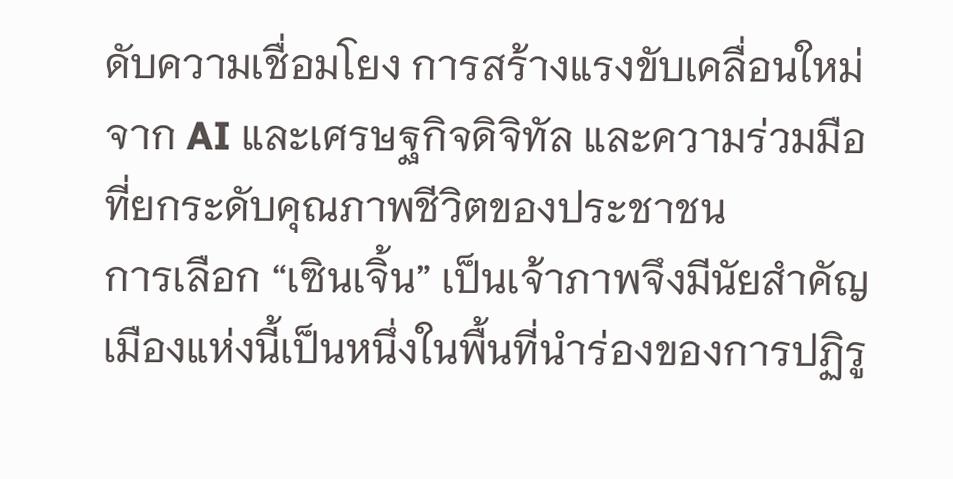ดับความเชื่อมโยง การสร้างแรงขับเคลื่อนใหม่จาก AI และเศรษฐกิจดิจิทัล และความร่วมมือที่ยกระดับคุณภาพชีวิตของประชาชน
การเลือก “เซินเจิ้น” เป็นเจ้าภาพจึงมีนัยสำคัญ เมืองแห่งนี้เป็นหนึ่งในพื้นที่นำร่องของการปฏิรู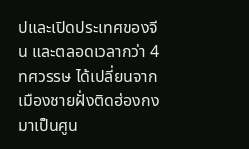ปและเปิดประเทศของจีน และตลอดเวลากว่า 4 ทศวรรษ ได้เปลี่ยนจากเมืองชายฝั่งติดฮ่องกงมาเป็นศูน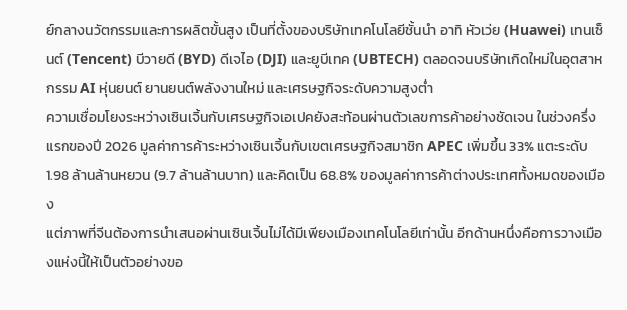ย์กลางนวัตกรรมและการผลิตขั้นสูง เป็นที่ตั้งของบริษัทเทคโนโลยีชั้นนำ อาทิ หัวเว่ย (Huawei) เทนเซ็นต์ (Tencent) บีวายดี (BYD) ดีเจไอ (DJI) และยูบีเทค (UBTECH) ตลอดจนบริษัทเกิดใหม่ในอุตสาหกรรม AI หุ่นยนต์ ยานยนต์พลังงานใหม่ และเศรษฐกิจระดับความสูงต่ำ
ความเชื่อมโยงระหว่างเซินเจิ้นกับเศรษฐกิจเอเปคยังสะท้อนผ่านตัวเลขการค้าอย่างชัดเจน ในช่วงครึ่งแรกของปี 2026 มูลค่าการค้าระหว่างเซินเจิ้นกับเขตเศรษฐกิจสมาชิก APEC เพิ่มขึ้น 33% แตะระดับ 1.98 ล้านล้านหยวน (9.7 ล้านล้านบาท) และคิดเป็น 68.8% ของมูลค่าการค้าต่างประเทศทั้งหมดของเมือง
แต่ภาพที่จีนต้องการนำเสนอผ่านเซินเจิ้นไม่ได้มีเพียงเมืองเทคโนโลยีเท่านั้น อีกด้านหนึ่งคือการวางเมืองแห่งนี้ให้เป็นตัวอย่างขอ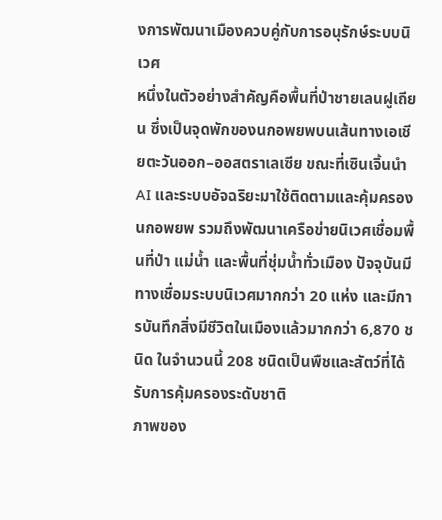งการพัฒนาเมืองควบคู่กับการอนุรักษ์ระบบนิเวศ
หนึ่งในตัวอย่างสำคัญคือพื้นที่ป่าชายเลนฝูเถียน ซึ่งเป็นจุดพักของนกอพยพบนเส้นทางเอเชียตะวันออก–ออสตราเลเซีย ขณะที่เซินเจิ้นนำ AI และระบบอัจฉริยะมาใช้ติดตามและคุ้มครองนกอพยพ รวมถึงพัฒนาเครือข่ายนิเวศเชื่อมพื้นที่ป่า แม่น้ำ และพื้นที่ชุ่มน้ำทั่วเมือง ปัจจุบันมีทางเชื่อมระบบนิเวศมากกว่า 20 แห่ง และมีการบันทึกสิ่งมีชีวิตในเมืองแล้วมากกว่า 6,870 ชนิด ในจำนวนนี้ 208 ชนิดเป็นพืชและสัตว์ที่ได้รับการคุ้มครองระดับชาติ
ภาพของ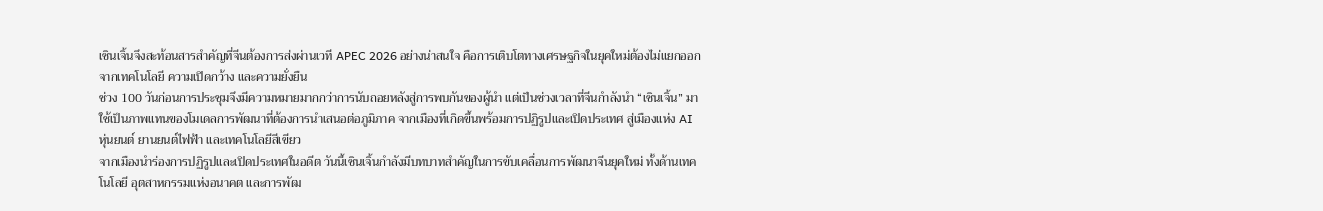เซินเจิ้นจึงสะท้อนสารสำคัญที่จีนต้องการส่งผ่านเวที APEC 2026 อย่างน่าสนใจ คือการเติบโตทางเศรษฐกิจในยุคใหม่ต้องไม่แยกออกจากเทคโนโลยี ความเปิดกว้าง และความยั่งยืน
ช่วง 100 วันก่อนการประชุมจึงมีความหมายมากกว่าการนับถอยหลังสู่การพบกันของผู้นำ แต่เป็นช่วงเวลาที่จีนกำลังนำ “เซินเจิ้น” มาใช้เป็นภาพแทนของโมเดลการพัฒนาที่ต้องการนำเสนอต่อภูมิภาค จากเมืองที่เกิดขึ้นพร้อมการปฏิรูปและเปิดประเทศ สู่เมืองแห่ง AI หุ่นยนต์ ยานยนต์ไฟฟ้า และเทคโนโลยีสีเขียว
จากเมืองนำร่องการปฏิรูปและเปิดประเทศในอดีต วันนี้เซินเจิ้นกำลังมีบทบาทสำคัญในการขับเคลื่อนการพัฒนาจีนยุคใหม่ ทั้งด้านเทคโนโลยี อุตสาหกรรมแห่งอนาคต และการพัฒ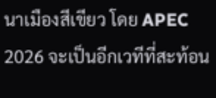นาเมืองสีเขียว โดย APEC 2026 จะเป็นอีกเวทีที่สะท้อน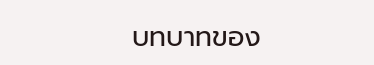บทบาทของ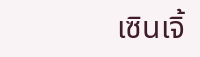เซินเจิ้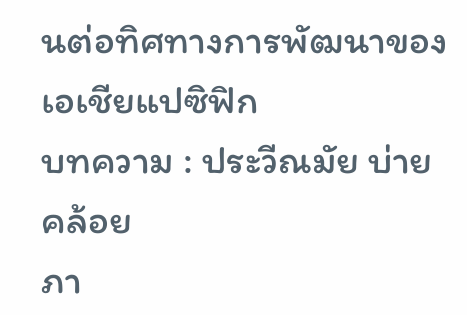นต่อทิศทางการพัฒนาของเอเชียแปซิฟิก
บทความ : ประวีณมัย บ่ายคล้อย
ภา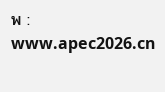พ : www.apec2026.cn